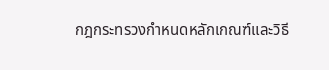กฎกระทรวงกำหนดหลักเกณฑ์และวิธี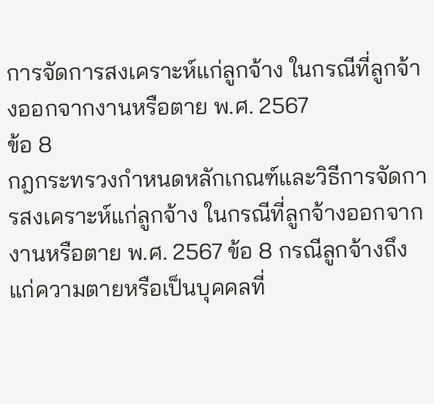การจัดการสงเคราะห์แก่ลูกจ้าง ในกรณีที่ลูกจ้างออกจากงานหรือตาย พ.ศ. 2567
ข้อ 8
กฎกระทรวงกำหนดหลักเกณฑ์และวิธีการจัดการสงเคราะห์แก่ลูกจ้าง ในกรณีที่ลูกจ้างออกจากงานหรือตาย พ.ศ. 2567 ข้อ 8 กรณีลูกจ้างถึงแก่ความตายหรือเป็นบุคคลที่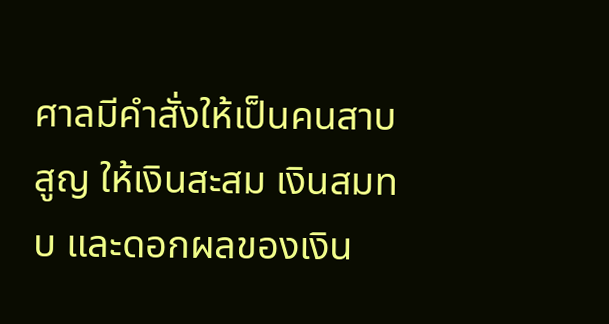ศาลมีคำสั่งให้เป็นคนสาบสูญ ให้เงินสะสม เงินสมทบ และดอกผลของเงิน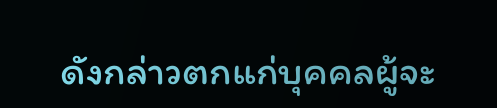ดังกล่าวตกแก่บุคคลผู้จะ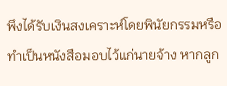พึงได้รับเงินสงเคราะห์โดยพินัยกรรมหรือทำเป็นหนังสือมอบไว้แก่นายจ้าง หากลูก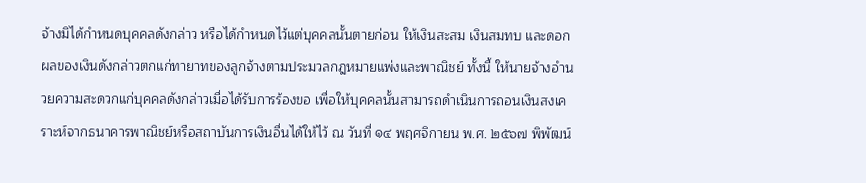จ้างมิได้กำหนดบุคคลดังกล่าว หรือได้กำหนดไว้แต่บุคคลนั้นตายก่อน ให้เงินสะสม เงินสมทบ และดอกผลของเงินดังกล่าวตกแก่ทายาทของลูกจ้างตามประมวลกฎหมายแพ่งและพาณิชย์ ทั้งนี้ ให้นายจ้างอำนวยความสะดวกแก่บุคคลดังกล่าวเมื่อได้รับการร้องขอ เพื่อให้บุคคลนั้นสามารถดำเนินการถอนเงินสงเคราะห์จากธนาคารพาณิชย์หรือสถาบันการเงินอื่นได้ให้ไว้ ณ วันที่ ๑๔ พฤศจิกายน พ.ศ. ๒๕๖๗ พิพัฒน์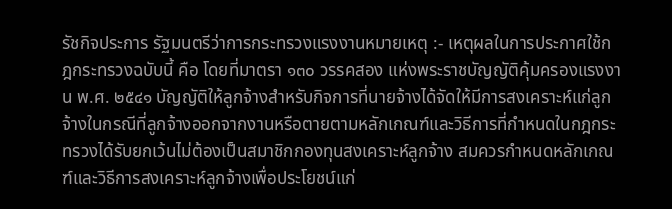รัชกิจประการ รัฐมนตรีว่าการกระทรวงแรงงานหมายเหตุ :- เหตุผลในการประกาศใช้กฎกระทรวงฉบับนี้ คือ โดยที่มาตรา ๑๓๐ วรรคสอง แห่งพระราชบัญญัติคุ้มครองแรงงาน พ.ศ. ๒๕๔๑ บัญญัติให้ลูกจ้างสำหรับกิจการที่นายจ้างได้จัดให้มีการสงเคราะห์แก่ลูกจ้างในกรณีที่ลูกจ้างออกจากงานหรือตายตามหลักเกณฑ์และวิธีการที่กำหนดในกฎกระทรวงได้รับยกเว้นไม่ต้องเป็นสมาชิกกองทุนสงเคราะห์ลูกจ้าง สมควรกำหนดหลักเกณฑ์และวิธีการสงเคราะห์ลูกจ้างเพื่อประโยชน์แก่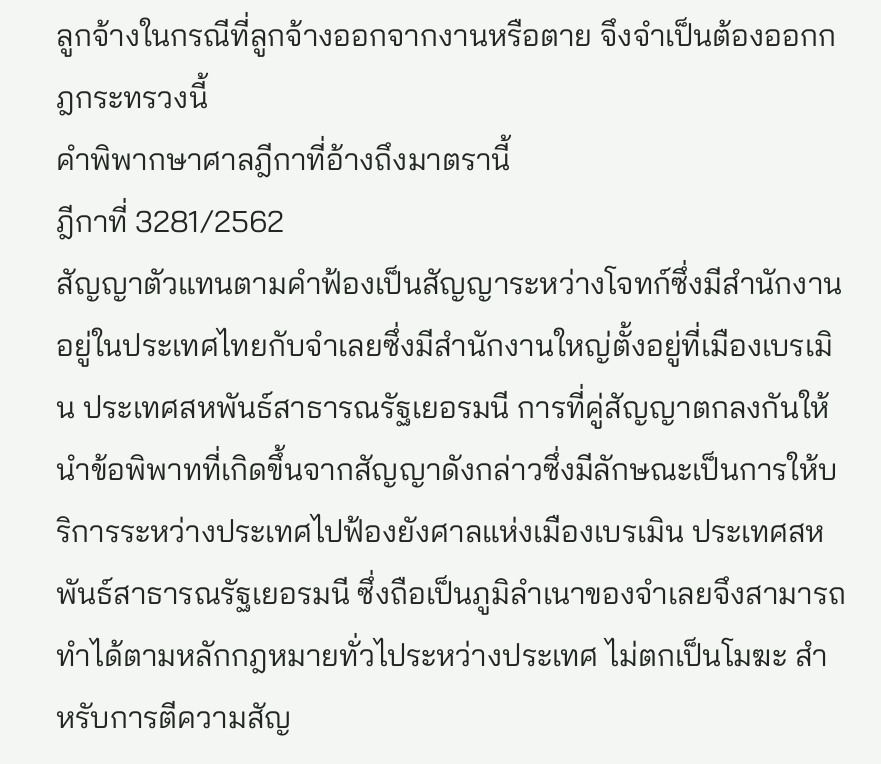ลูกจ้างในกรณีที่ลูกจ้างออกจากงานหรือตาย จึงจำเป็นต้องออกกฎกระทรวงนี้
คำพิพากษาศาลฎีกาที่อ้างถึงมาตรานี้
ฎีกาที่ 3281/2562
สัญญาตัวแทนตามคำฟ้องเป็นสัญญาระหว่างโจทก์ซึ่งมีสำนักงานอยู่ในประเทศไทยกับจำเลยซึ่งมีสำนักงานใหญ่ตั้งอยู่ที่เมืองเบรเมิน ประเทศสหพันธ์สาธารณรัฐเยอรมนี การที่คู่สัญญาตกลงกันให้นำข้อพิพาทที่เกิดขึ้นจากสัญญาดังกล่าวซึ่งมีลักษณะเป็นการให้บริการระหว่างประเทศไปฟ้องยังศาลแห่งเมืองเบรเมิน ประเทศสหพันธ์สาธารณรัฐเยอรมนี ซึ่งถือเป็นภูมิลำเนาของจำเลยจึงสามารถทำได้ตามหลักกฎหมายทั่วไประหว่างประเทศ ไม่ตกเป็นโมฆะ สำหรับการตีความสัญ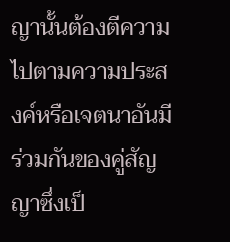ญานั้นต้องตีความไปตามความประสงค์หรือเจตนาอันมีร่วมกันของคู่สัญญาซึ่งเป็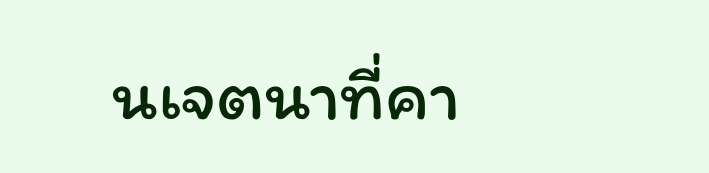นเจตนาที่คา